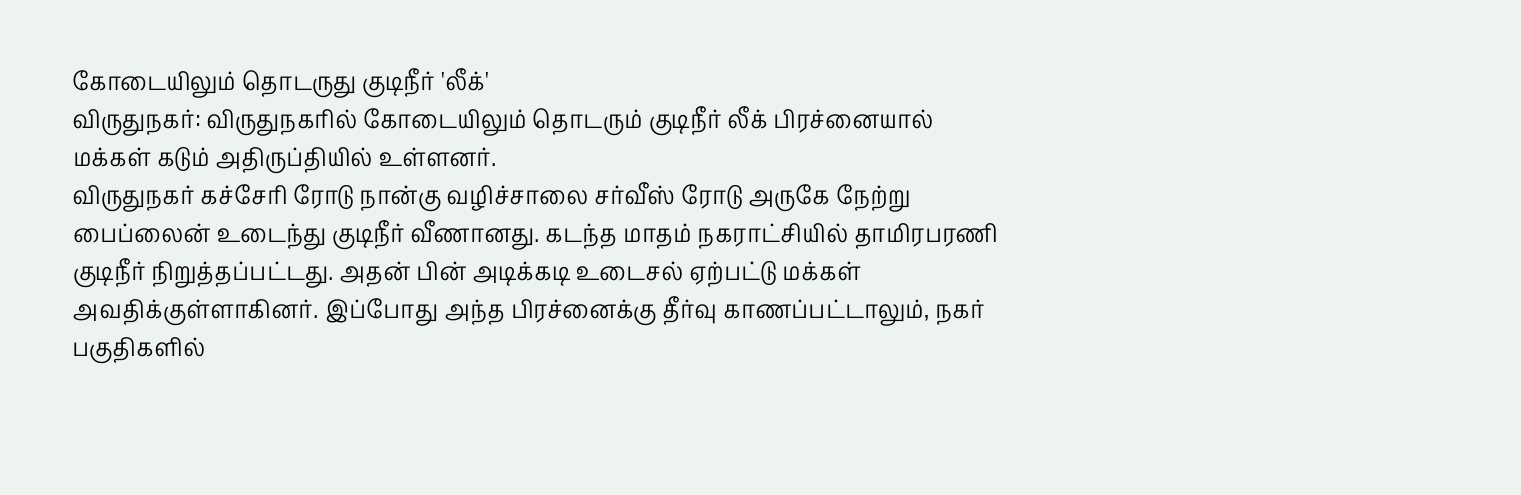கோடையிலும் தொடருது குடிநீர் 'லீக்'
விருதுநகர்: விருதுநகரில் கோடையிலும் தொடரும் குடிநீர் லீக் பிரச்னையால் மக்கள் கடும் அதிருப்தியில் உள்ளனர்.
விருதுநகர் கச்சேரி ரோடு நான்கு வழிச்சாலை சர்வீஸ் ரோடு அருகே நேற்று பைப்லைன் உடைந்து குடிநீர் வீணானது. கடந்த மாதம் நகராட்சியில் தாமிரபரணி குடிநீர் நிறுத்தப்பட்டது. அதன் பின் அடிக்கடி உடைசல் ஏற்பட்டு மக்கள் அவதிக்குள்ளாகினர். இப்போது அந்த பிரச்னைக்கு தீர்வு காணப்பட்டாலும், நகர் பகுதிகளில்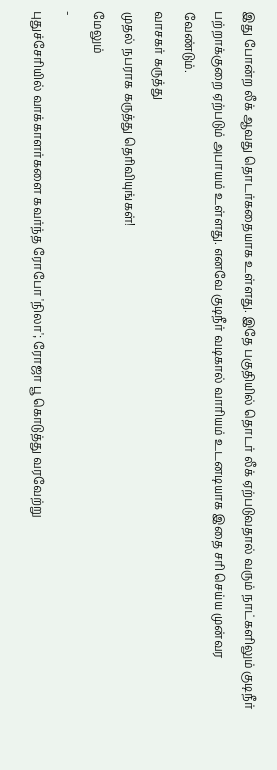இது போன்ற லீக் ஆவது தொடர்கதையாக உள்ளது. இதே பகுதியில் தொடர் லீக் ஏற்படுவதால் வரும் நாட்களிலும் குடிநீர் பற்றாக்குறை ஏற்படும் அபாயம் உள்ளது. எனவே குடிநீர் வடிகால் வாரியம் உடனடியாக இதை சரி செய்ய முன்வர வேண்டும்.
வாசகர் கருத்து
முதல் நபராக கருத்து தெரிவியுங்கள்!
மேலும்
-
புதுச்சேரியில் வாக்காளர்களை கவர்ந்த ரோபோ 'நிலா'; ரோஜா பூ கொடுத்து வரவேற்று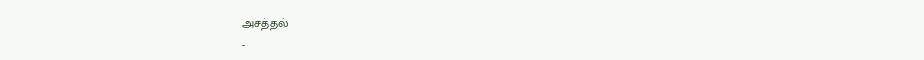அசத்தல்
-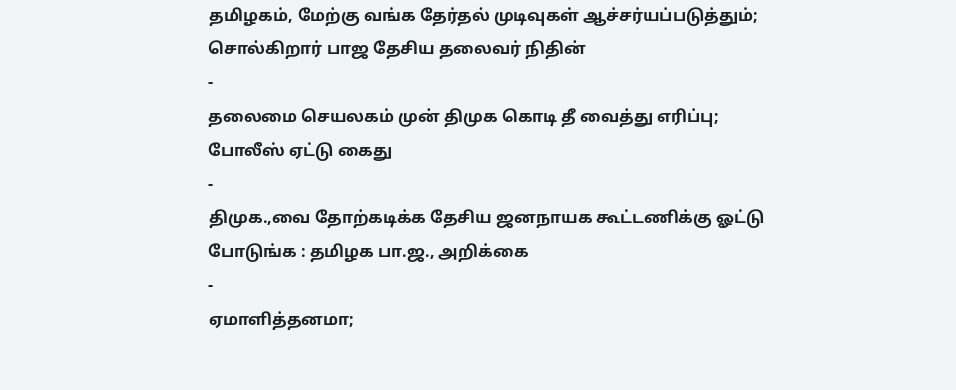தமிழகம், மேற்கு வங்க தேர்தல் முடிவுகள் ஆச்சர்யப்படுத்தும்; சொல்கிறார் பாஜ தேசிய தலைவர் நிதின்
-
தலைமை செயலகம் முன் திமுக கொடி தீ வைத்து எரிப்பு; போலீஸ் ஏட்டு கைது
-
திமுக.,வை தோற்கடிக்க தேசிய ஜனநாயக கூட்டணிக்கு ஓட்டு போடுங்க : தமிழக பா.ஜ., அறிக்கை
-
ஏமாளித்தனமா;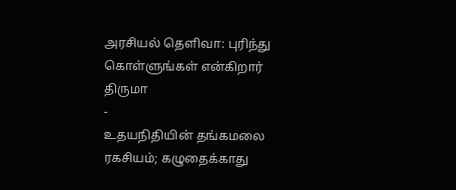அரசியல் தெளிவா: புரிந்து கொள்ளுங்கள் என்கிறார் திருமா
-
உதயநிதியின் தங்கமலை ரகசியம்; கழுதைக்காது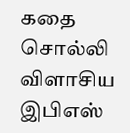கதை சொல்லி விளாசிய இபிஎஸ்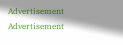Advertisement
Advertisement